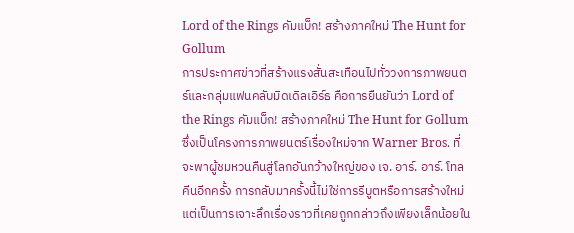Lord of the Rings คัมแบ็ก! สร้างภาคใหม่ The Hunt for Gollum
การประกาศข่าวที่สร้างแรงสั่นสะเทือนไปทั่ววงการภาพยนตร์และกลุ่มแฟนคลับมิดเดิลเอิร์ธ คือการยืนยันว่า Lord of the Rings คัมแบ็ก! สร้างภาคใหม่ The Hunt for Gollum ซึ่งเป็นโครงการภาพยนตร์เรื่องใหม่จาก Warner Bros. ที่จะพาผู้ชมหวนคืนสู่โลกอันกว้างใหญ่ของ เจ. อาร์. อาร์. โทลคีนอีกครั้ง การกลับมาครั้งนี้ไม่ใช่การรีบูตหรือการสร้างใหม่ แต่เป็นการเจาะลึกเรื่องราวที่เคยถูกกล่าวถึงเพียงเล็กน้อยใน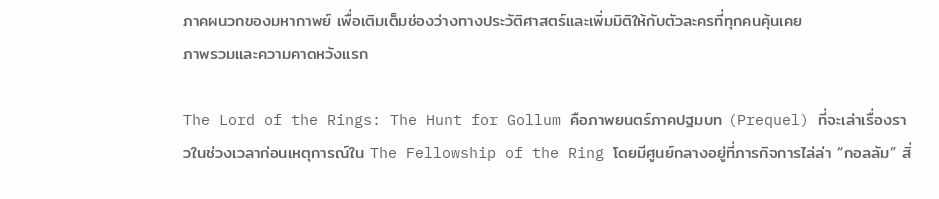ภาคผนวกของมหากาพย์ เพื่อเติมเต็มช่องว่างทางประวัติศาสตร์และเพิ่มมิติให้กับตัวละครที่ทุกคนคุ้นเคย
ภาพรวมและความคาดหวังแรก

The Lord of the Rings: The Hunt for Gollum คือภาพยนตร์ภาคปฐมบท (Prequel) ที่จะเล่าเรื่องราวในช่วงเวลาก่อนเหตุการณ์ใน The Fellowship of the Ring โดยมีศูนย์กลางอยู่ที่ภารกิจการไล่ล่า “กอลลัม” สิ่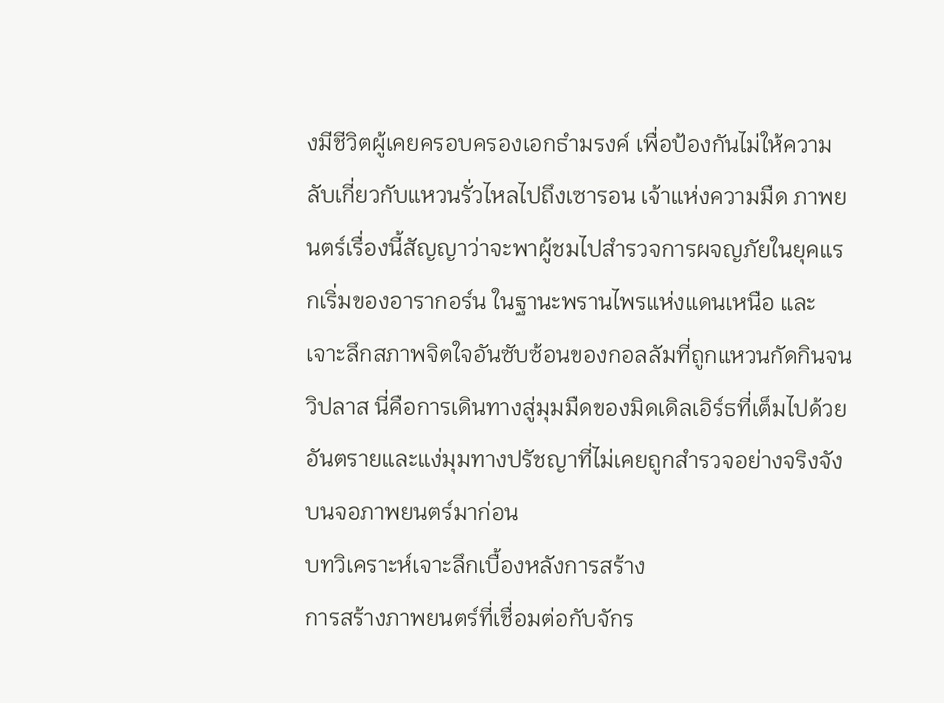งมีชีวิตผู้เคยครอบครองเอกธำมรงค์ เพื่อป้องกันไม่ให้ความลับเกี่ยวกับแหวนรั่วไหลไปถึงเซารอน เจ้าแห่งความมืด ภาพยนตร์เรื่องนี้สัญญาว่าจะพาผู้ชมไปสำรวจการผจญภัยในยุคแรกเริ่มของอารากอร์น ในฐานะพรานไพรแห่งแดนเหนือ และเจาะลึกสภาพจิตใจอันซับซ้อนของกอลลัมที่ถูกแหวนกัดกินจนวิปลาส นี่คือการเดินทางสู่มุมมืดของมิดเดิลเอิร์ธที่เต็มไปด้วยอันตรายและแง่มุมทางปรัชญาที่ไม่เคยถูกสำรวจอย่างจริงจังบนจอภาพยนตร์มาก่อน
บทวิเคราะห์เจาะลึกเบื้องหลังการสร้าง
การสร้างภาพยนตร์ที่เชื่อมต่อกับจักร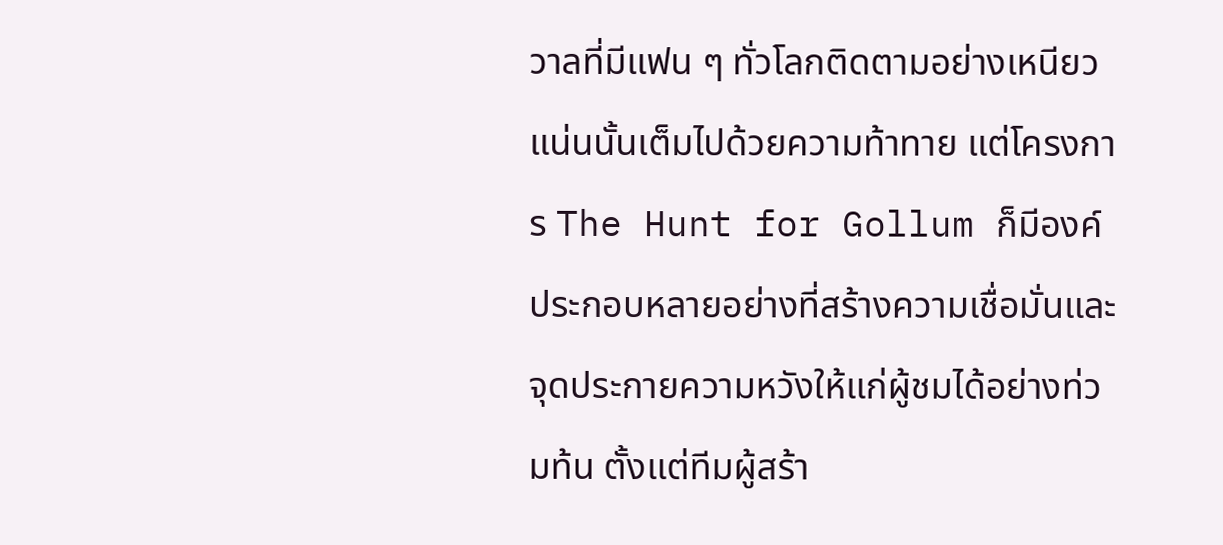วาลที่มีแฟน ๆ ทั่วโลกติดตามอย่างเหนียวแน่นนั้นเต็มไปด้วยความท้าทาย แต่โครงการ The Hunt for Gollum ก็มีองค์ประกอบหลายอย่างที่สร้างความเชื่อมั่นและจุดประกายความหวังให้แก่ผู้ชมได้อย่างท่วมท้น ตั้งแต่ทีมผู้สร้า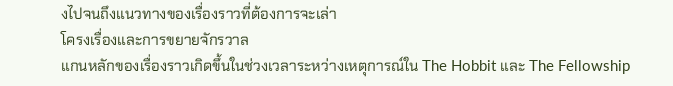งไปจนถึงแนวทางของเรื่องราวที่ต้องการจะเล่า
โครงเรื่องและการขยายจักรวาล
แกนหลักของเรื่องราวเกิดขึ้นในช่วงเวลาระหว่างเหตุการณ์ใน The Hobbit และ The Fellowship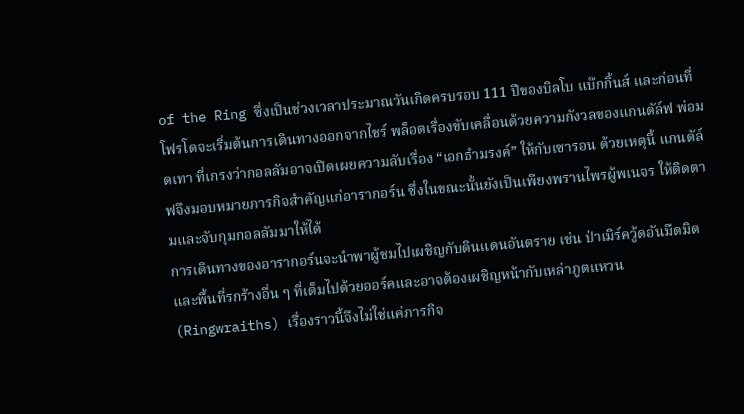of the Ring ซึ่งเป็นช่วงเวลาประมาณวันเกิดครบรอบ 111 ปีของบิลโบ แบ๊กกิ้นส์ และก่อนที่โฟรโดจะเริ่มต้นการเดินทางออกจากไชร์ พล็อตเรื่องขับเคลื่อนด้วยความกังวลของแกนดัล์ฟ พ่อมดเทา ที่เกรงว่ากอลลัมอาจเปิดเผยความลับเรื่อง “เอกธำมรงค์” ให้กับเซารอน ด้วยเหตุนี้ แกนดัล์ฟจึงมอบหมายภารกิจสำคัญแก่อารากอร์น ซึ่งในขณะนั้นยังเป็นเพียงพรานไพรผู้พเนจร ให้ติดตามและจับกุมกอลลัมมาให้ได้
การเดินทางของอารากอร์นจะนำพาผู้ชมไปเผชิญกับดินแดนอันตราย เช่น ป่าเมิร์ควู้ดอันมืดมิด และพื้นที่รกร้างอื่น ๆ ที่เต็มไปด้วยออร์คและอาจต้องเผชิญหน้ากับเหล่าภูตแหวน (Ringwraiths) เรื่องราวนี้จึงไม่ใช่แค่ภารกิจ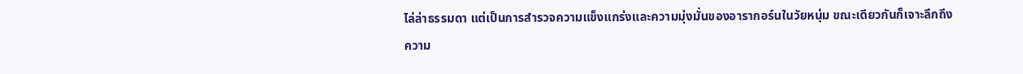ไล่ล่าธรรมดา แต่เป็นการสำรวจความแข็งแกร่งและความมุ่งมั่นของอารากอร์นในวัยหนุ่ม ขณะเดียวกันก็เจาะลึกถึงความ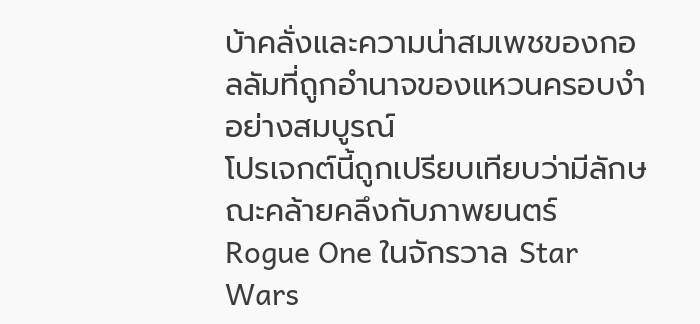บ้าคลั่งและความน่าสมเพชของกอลลัมที่ถูกอำนาจของแหวนครอบงำอย่างสมบูรณ์
โปรเจกต์นี้ถูกเปรียบเทียบว่ามีลักษณะคล้ายคลึงกับภาพยนตร์ Rogue One ในจักรวาล Star Wars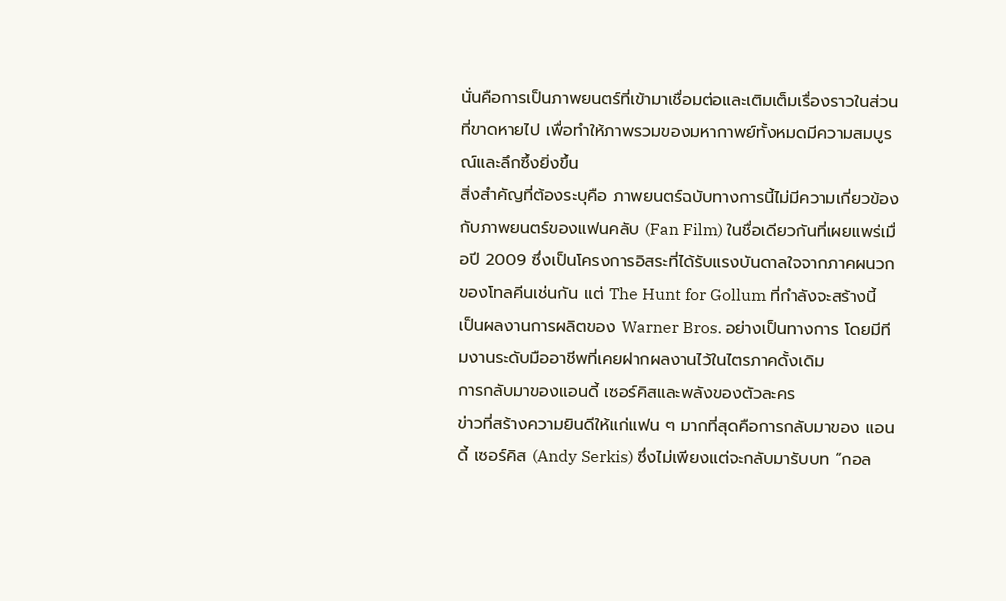นั่นคือการเป็นภาพยนตร์ที่เข้ามาเชื่อมต่อและเติมเต็มเรื่องราวในส่วนที่ขาดหายไป เพื่อทำให้ภาพรวมของมหากาพย์ทั้งหมดมีความสมบูรณ์และลึกซึ้งยิ่งขึ้น
สิ่งสำคัญที่ต้องระบุคือ ภาพยนตร์ฉบับทางการนี้ไม่มีความเกี่ยวข้องกับภาพยนตร์ของแฟนคลับ (Fan Film) ในชื่อเดียวกันที่เผยแพร่เมื่อปี 2009 ซึ่งเป็นโครงการอิสระที่ได้รับแรงบันดาลใจจากภาคผนวกของโทลคีนเช่นกัน แต่ The Hunt for Gollum ที่กำลังจะสร้างนี้เป็นผลงานการผลิตของ Warner Bros. อย่างเป็นทางการ โดยมีทีมงานระดับมืออาชีพที่เคยฝากผลงานไว้ในไตรภาคดั้งเดิม
การกลับมาของแอนดี้ เซอร์คิสและพลังของตัวละคร
ข่าวที่สร้างความยินดีให้แก่แฟน ๆ มากที่สุดคือการกลับมาของ แอนดี้ เซอร์คิส (Andy Serkis) ซึ่งไม่เพียงแต่จะกลับมารับบท “กอล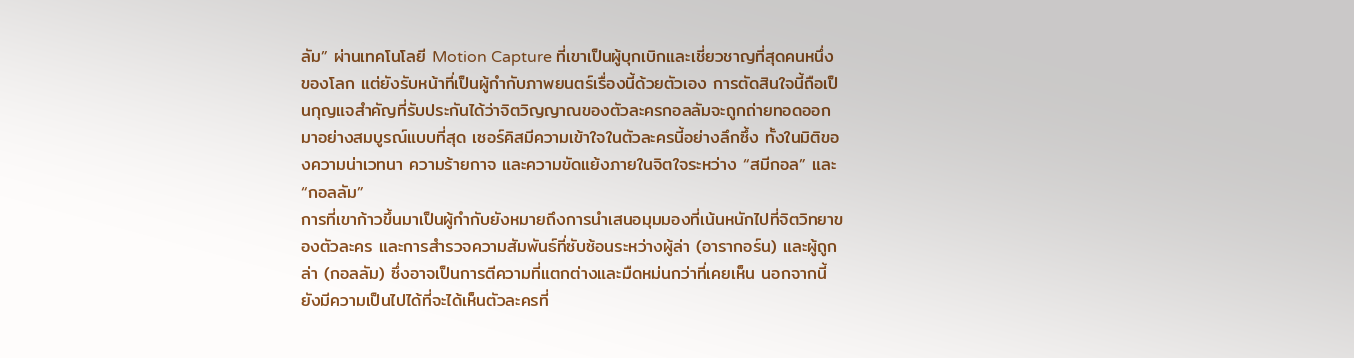ลัม” ผ่านเทคโนโลยี Motion Capture ที่เขาเป็นผู้บุกเบิกและเชี่ยวชาญที่สุดคนหนึ่งของโลก แต่ยังรับหน้าที่เป็นผู้กำกับภาพยนตร์เรื่องนี้ด้วยตัวเอง การตัดสินใจนี้ถือเป็นกุญแจสำคัญที่รับประกันได้ว่าจิตวิญญาณของตัวละครกอลลัมจะถูกถ่ายทอดออกมาอย่างสมบูรณ์แบบที่สุด เซอร์คิสมีความเข้าใจในตัวละครนี้อย่างลึกซึ้ง ทั้งในมิติของความน่าเวทนา ความร้ายกาจ และความขัดแย้งภายในจิตใจระหว่าง “สมีกอล” และ “กอลลัม”
การที่เขาก้าวขึ้นมาเป็นผู้กำกับยังหมายถึงการนำเสนอมุมมองที่เน้นหนักไปที่จิตวิทยาของตัวละคร และการสำรวจความสัมพันธ์ที่ซับซ้อนระหว่างผู้ล่า (อารากอร์น) และผู้ถูกล่า (กอลลัม) ซึ่งอาจเป็นการตีความที่แตกต่างและมืดหม่นกว่าที่เคยเห็น นอกจากนี้ ยังมีความเป็นไปได้ที่จะได้เห็นตัวละครที่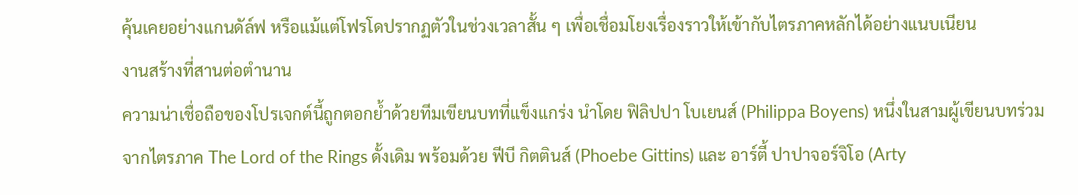คุ้นเคยอย่างแกนดัล์ฟ หรือแม้แต่โฟรโดปรากฏตัวในช่วงเวลาสั้น ๆ เพื่อเชื่อมโยงเรื่องราวให้เข้ากับไตรภาคหลักได้อย่างแนบเนียน
งานสร้างที่สานต่อตำนาน
ความน่าเชื่อถือของโปรเจกต์นี้ถูกตอกย้ำด้วยทีมเขียนบทที่แข็งแกร่ง นำโดย ฟิลิปปา โบเยนส์ (Philippa Boyens) หนึ่งในสามผู้เขียนบทร่วมจากไตรภาค The Lord of the Rings ดั้งเดิม พร้อมด้วย ฟีบี กิตตินส์ (Phoebe Gittins) และ อาร์ตี้ ปาปาจอร์จิโอ (Arty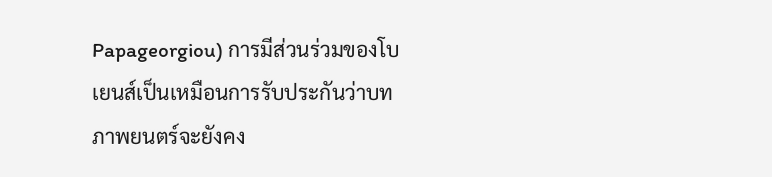Papageorgiou) การมีส่วนร่วมของโบเยนส์เป็นเหมือนการรับประกันว่าบทภาพยนตร์จะยังคง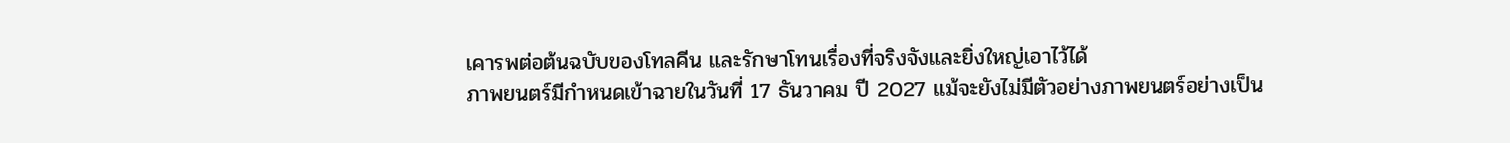เคารพต่อต้นฉบับของโทลคีน และรักษาโทนเรื่องที่จริงจังและยิ่งใหญ่เอาไว้ได้
ภาพยนตร์มีกำหนดเข้าฉายในวันที่ 17 ธันวาคม ปี 2027 แม้จะยังไม่มีตัวอย่างภาพยนตร์อย่างเป็น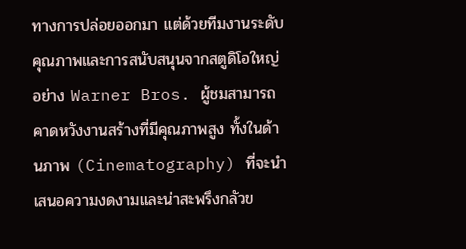ทางการปล่อยออกมา แต่ด้วยทีมงานระดับคุณภาพและการสนับสนุนจากสตูดิโอใหญ่อย่าง Warner Bros. ผู้ชมสามารถคาดหวังงานสร้างที่มีคุณภาพสูง ทั้งในด้านภาพ (Cinematography) ที่จะนำเสนอความงดงามและน่าสะพรึงกลัวข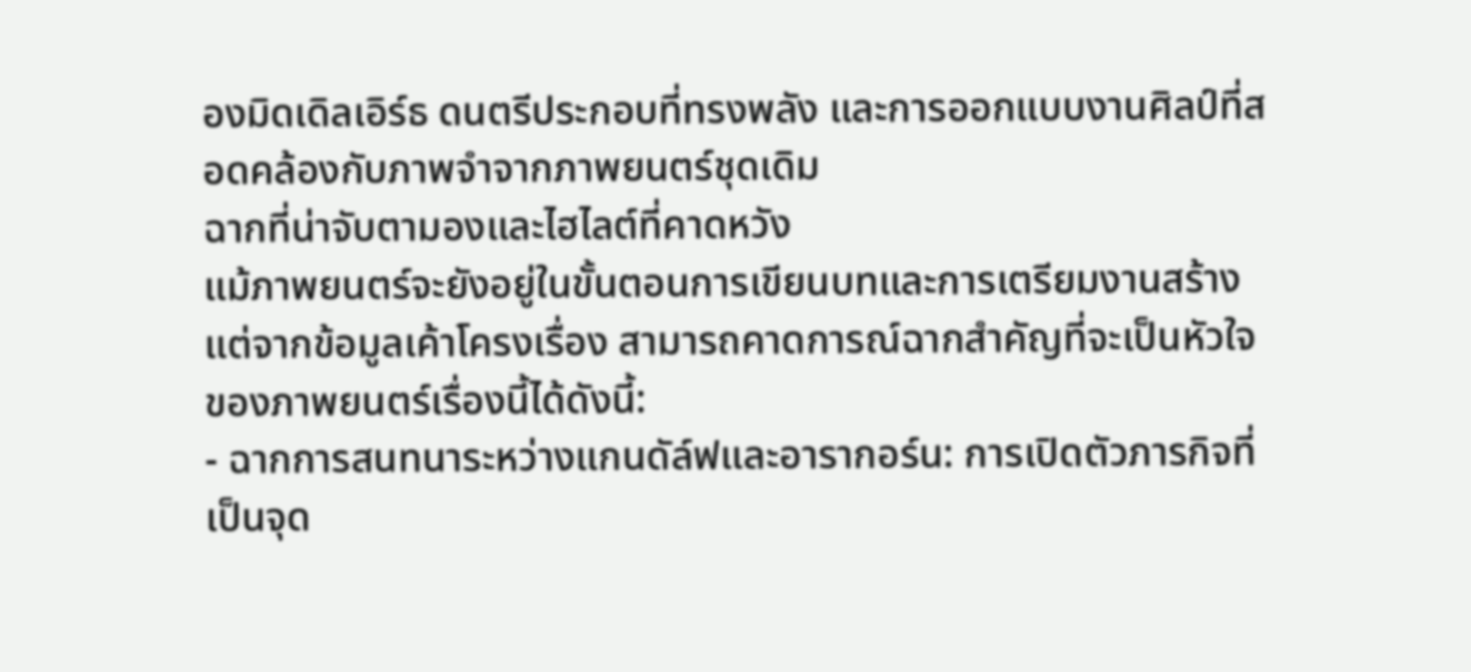องมิดเดิลเอิร์ธ ดนตรีประกอบที่ทรงพลัง และการออกแบบงานศิลป์ที่สอดคล้องกับภาพจำจากภาพยนตร์ชุดเดิม
ฉากที่น่าจับตามองและไฮไลต์ที่คาดหวัง
แม้ภาพยนตร์จะยังอยู่ในขั้นตอนการเขียนบทและการเตรียมงานสร้าง แต่จากข้อมูลเค้าโครงเรื่อง สามารถคาดการณ์ฉากสำคัญที่จะเป็นหัวใจของภาพยนตร์เรื่องนี้ได้ดังนี้:
- ฉากการสนทนาระหว่างแกนดัล์ฟและอารากอร์น: การเปิดตัวภารกิจที่เป็นจุด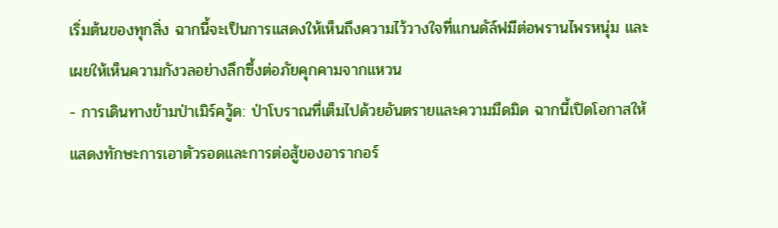เริ่มต้นของทุกสิ่ง ฉากนี้จะเป็นการแสดงให้เห็นถึงความไว้วางใจที่แกนดัล์ฟมีต่อพรานไพรหนุ่ม และเผยให้เห็นความกังวลอย่างลึกซึ้งต่อภัยคุกคามจากแหวน
- การเดินทางข้ามป่าเมิร์ควู้ด: ป่าโบราณที่เต็มไปด้วยอันตรายและความมืดมิด ฉากนี้เปิดโอกาสให้แสดงทักษะการเอาตัวรอดและการต่อสู้ของอารากอร์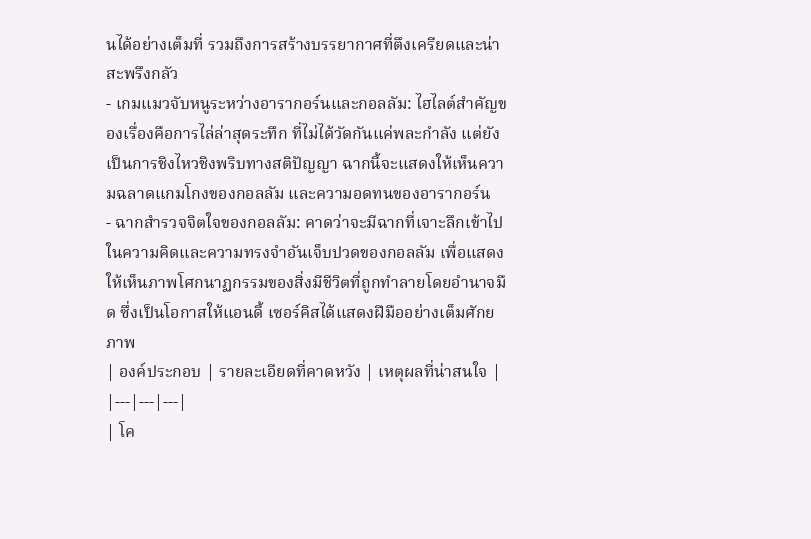นได้อย่างเต็มที่ รวมถึงการสร้างบรรยากาศที่ตึงเครียดและน่าสะพรึงกลัว
- เกมแมวจับหนูระหว่างอารากอร์นและกอลลัม: ไฮไลต์สำคัญของเรื่องคือการไล่ล่าสุดระทึก ที่ไม่ได้วัดกันแค่พละกำลัง แต่ยังเป็นการชิงไหวชิงพริบทางสติปัญญา ฉากนี้จะแสดงให้เห็นความฉลาดแกมโกงของกอลลัม และความอดทนของอารากอร์น
- ฉากสำรวจจิตใจของกอลลัม: คาดว่าจะมีฉากที่เจาะลึกเข้าไปในความคิดและความทรงจำอันเจ็บปวดของกอลลัม เพื่อแสดงให้เห็นภาพโศกนาฏกรรมของสิ่งมีชีวิตที่ถูกทำลายโดยอำนาจมืด ซึ่งเป็นโอกาสให้แอนดี้ เซอร์คิสได้แสดงฝีมืออย่างเต็มศักยภาพ
| องค์ประกอบ | รายละเอียดที่คาดหวัง | เหตุผลที่น่าสนใจ |
|---|---|---|
| โค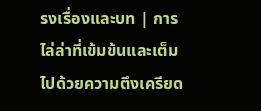รงเรื่องและบท | การไล่ล่าที่เข้มข้นและเต็มไปด้วยความตึงเครียด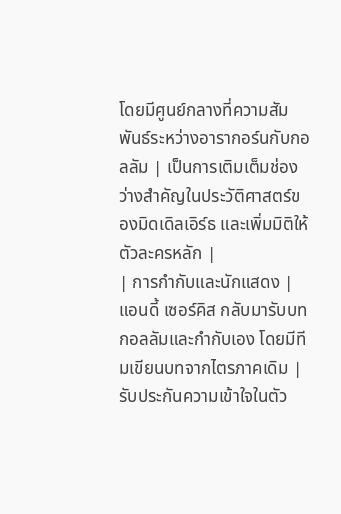โดยมีศูนย์กลางที่ความสัมพันธ์ระหว่างอารากอร์นกับกอลลัม | เป็นการเติมเต็มช่องว่างสำคัญในประวัติศาสตร์ของมิดเดิลเอิร์ธ และเพิ่มมิติให้ตัวละครหลัก |
| การกำกับและนักแสดง | แอนดี้ เซอร์คิส กลับมารับบทกอลลัมและกำกับเอง โดยมีทีมเขียนบทจากไตรภาคเดิม | รับประกันความเข้าใจในตัว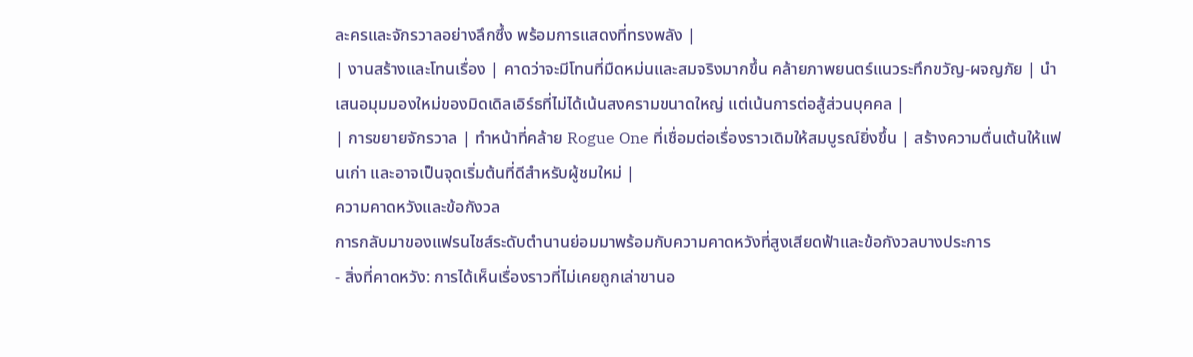ละครและจักรวาลอย่างลึกซึ้ง พร้อมการแสดงที่ทรงพลัง |
| งานสร้างและโทนเรื่อง | คาดว่าจะมีโทนที่มืดหม่นและสมจริงมากขึ้น คล้ายภาพยนตร์แนวระทึกขวัญ-ผจญภัย | นำเสนอมุมมองใหม่ของมิดเดิลเอิร์ธที่ไม่ได้เน้นสงครามขนาดใหญ่ แต่เน้นการต่อสู้ส่วนบุคคล |
| การขยายจักรวาล | ทำหน้าที่คล้าย Rogue One ที่เชื่อมต่อเรื่องราวเดิมให้สมบูรณ์ยิ่งขึ้น | สร้างความตื่นเต้นให้แฟนเก่า และอาจเป็นจุดเริ่มต้นที่ดีสำหรับผู้ชมใหม่ |
ความคาดหวังและข้อกังวล
การกลับมาของแฟรนไชส์ระดับตำนานย่อมมาพร้อมกับความคาดหวังที่สูงเสียดฟ้าและข้อกังวลบางประการ
- สิ่งที่คาดหวัง: การได้เห็นเรื่องราวที่ไม่เคยถูกเล่าขานอ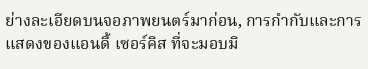ย่างละเอียดบนจอภาพยนตร์มาก่อน, การกำกับและการแสดงของแอนดี้ เซอร์คิส ที่จะมอบมิ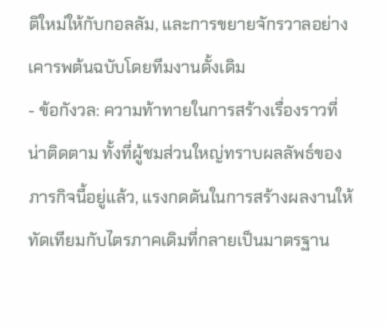ติใหม่ให้กับกอลลัม, และการขยายจักรวาลอย่างเคารพต้นฉบับโดยทีมงานดั้งเดิม
- ข้อกังวล: ความท้าทายในการสร้างเรื่องราวที่น่าติดตาม ทั้งที่ผู้ชมส่วนใหญ่ทราบผลลัพธ์ของภารกิจนี้อยู่แล้ว, แรงกดดันในการสร้างผลงานให้ทัดเทียมกับไตรภาคเดิมที่กลายเป็นมาตรฐาน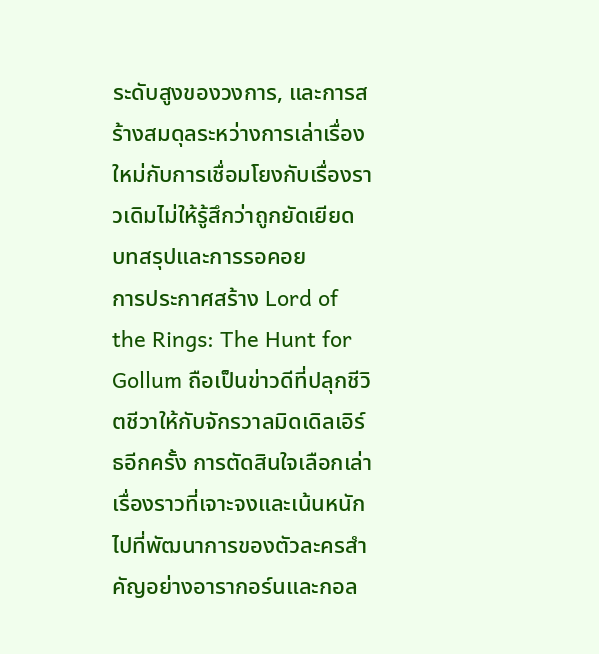ระดับสูงของวงการ, และการสร้างสมดุลระหว่างการเล่าเรื่องใหม่กับการเชื่อมโยงกับเรื่องราวเดิมไม่ให้รู้สึกว่าถูกยัดเยียด
บทสรุปและการรอคอย
การประกาศสร้าง Lord of the Rings: The Hunt for Gollum ถือเป็นข่าวดีที่ปลุกชีวิตชีวาให้กับจักรวาลมิดเดิลเอิร์ธอีกครั้ง การตัดสินใจเลือกเล่าเรื่องราวที่เจาะจงและเน้นหนักไปที่พัฒนาการของตัวละครสำคัญอย่างอารากอร์นและกอล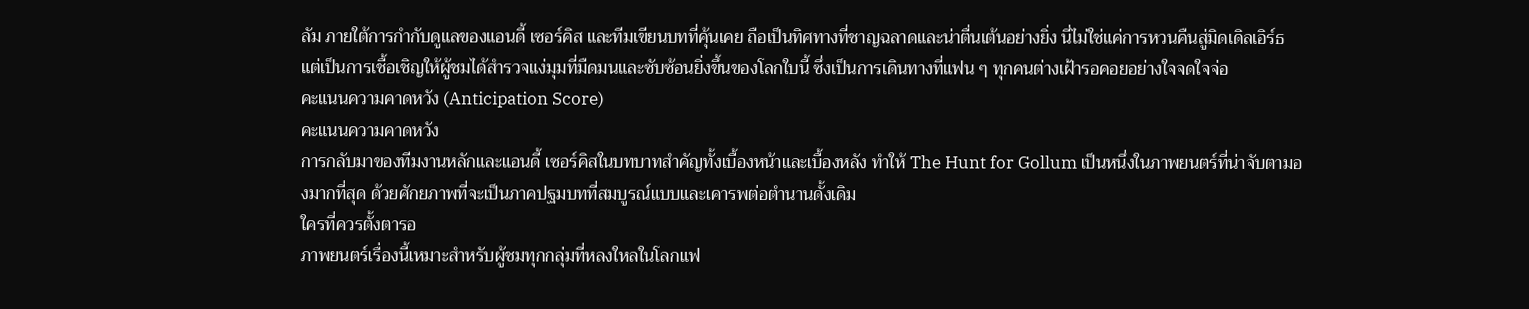ลัม ภายใต้การกำกับดูแลของแอนดี้ เซอร์คิส และทีมเขียนบทที่คุ้นเคย ถือเป็นทิศทางที่ชาญฉลาดและน่าตื่นเต้นอย่างยิ่ง นี่ไม่ใช่แค่การหวนคืนสู่มิดเดิลเอิร์ธ แต่เป็นการเชื้อเชิญให้ผู้ชมได้สำรวจแง่มุมที่มืดมนและซับซ้อนยิ่งขึ้นของโลกใบนี้ ซึ่งเป็นการเดินทางที่แฟน ๆ ทุกคนต่างเฝ้ารอคอยอย่างใจจดใจจ่อ
คะแนนความคาดหวัง (Anticipation Score)
คะแนนความคาดหวัง
การกลับมาของทีมงานหลักและแอนดี้ เซอร์คิสในบทบาทสำคัญทั้งเบื้องหน้าและเบื้องหลัง ทำให้ The Hunt for Gollum เป็นหนึ่งในภาพยนตร์ที่น่าจับตามองมากที่สุด ด้วยศักยภาพที่จะเป็นภาคปฐมบทที่สมบูรณ์แบบและเคารพต่อตำนานดั้งเดิม
ใครที่ควรตั้งตารอ
ภาพยนตร์เรื่องนี้เหมาะสำหรับผู้ชมทุกกลุ่มที่หลงใหลในโลกแฟ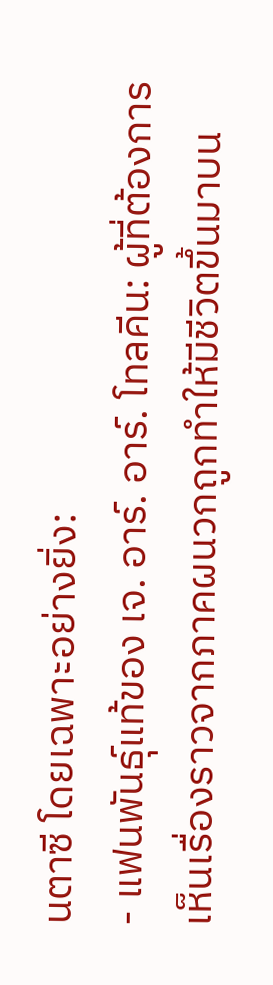นตาซี โดยเฉพาะอย่างยิ่ง:
- แฟนพันธุ์แท้ของ เจ. อาร์. อาร์. โทลคีน: ผู้ที่ต้องการเห็นเรื่องราวจากภาคผนวกถูกทำให้มีชีวิตขึ้นมาบน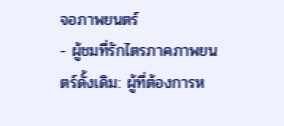จอภาพยนตร์
- ผู้ชมที่รักไตรภาคภาพยนตร์ดั้งเดิม: ผู้ที่ต้องการห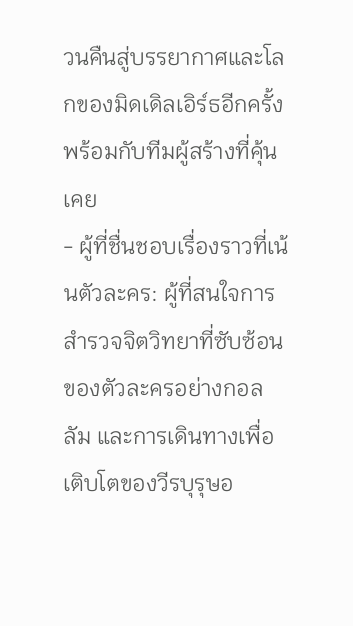วนคืนสู่บรรยากาศและโลกของมิดเดิลเอิร์ธอีกครั้ง พร้อมกับทีมผู้สร้างที่คุ้นเคย
- ผู้ที่ชื่นชอบเรื่องราวที่เน้นตัวละคร: ผู้ที่สนใจการสำรวจจิตวิทยาที่ซับซ้อนของตัวละครอย่างกอลลัม และการเดินทางเพื่อเติบโตของวีรบุรุษอ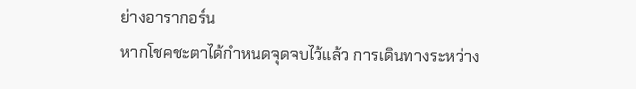ย่างอารากอร์น
หากโชคชะตาได้กำหนดจุดจบไว้แล้ว การเดินทางระหว่าง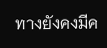ทางยังคงมีค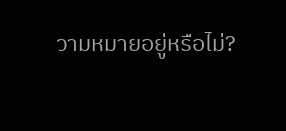วามหมายอยู่หรือไม่?